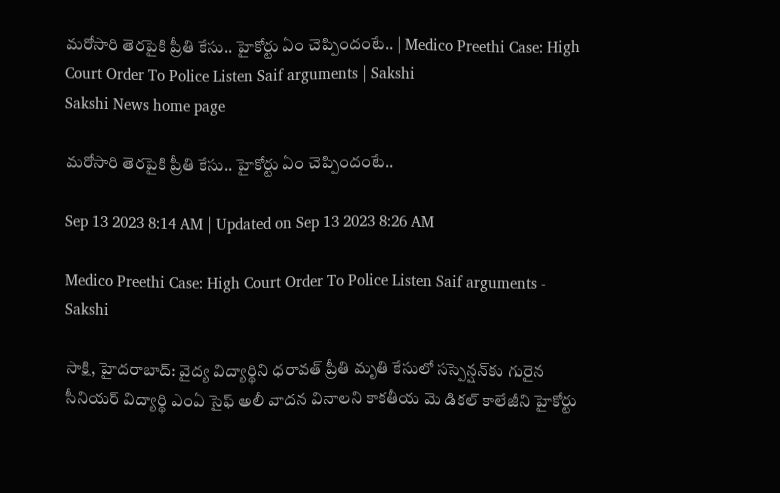మరోసారి తెరపైకి ప్రీతి కేసు.. హైకోర్టు ఏం చెప్పిందంటే.. | Medico Preethi Case: High Court Order To Police Listen Saif arguments | Sakshi
Sakshi News home page

మరోసారి తెరపైకి ప్రీతి కేసు.. హైకోర్టు ఏం చెప్పిందంటే..

Sep 13 2023 8:14 AM | Updated on Sep 13 2023 8:26 AM

Medico Preethi Case: High Court Order To Police Listen Saif arguments - Sakshi

సాక్షి, హైదరాబాద్‌: వైద్య విద్యార్థిని ధరావత్‌ ప్రీతి మృతి కేసులో సస్పెన్షన్‌కు గురైన సీనియర్‌ విద్యార్థి ఎంఏ సైఫ్‌ అలీ వాదన వినాలని కాకతీయ మె డికల్‌ కాలేజీని హైకోర్టు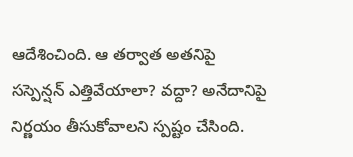ఆదేశించింది. ఆ తర్వాత అతనిపై సస్పెన్షన్‌ ఎత్తివేయాలా? వద్దా? అనేదానిపై నిర్ణయం తీసుకోవాలని స్పష్టం చేసింది.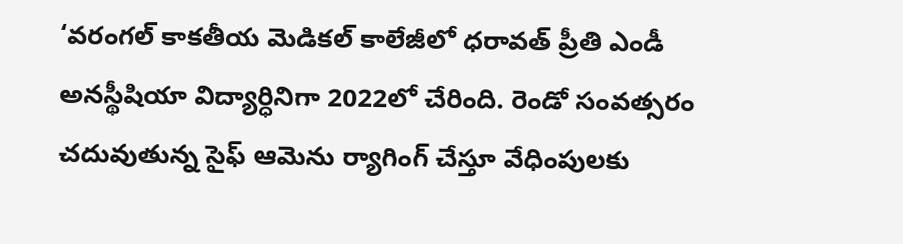‘వరంగల్‌ కాకతీయ మెడికల్‌ కాలేజీలో ధరావత్‌ ప్రీతి ఎండీ అనస్థీషియా విద్యార్ధినిగా 2022లో చేరింది. రెండో సంవత్సరం చదువుతున్న సైఫ్‌ ఆమెను ర్యాగింగ్‌ చేస్తూ వేధింపులకు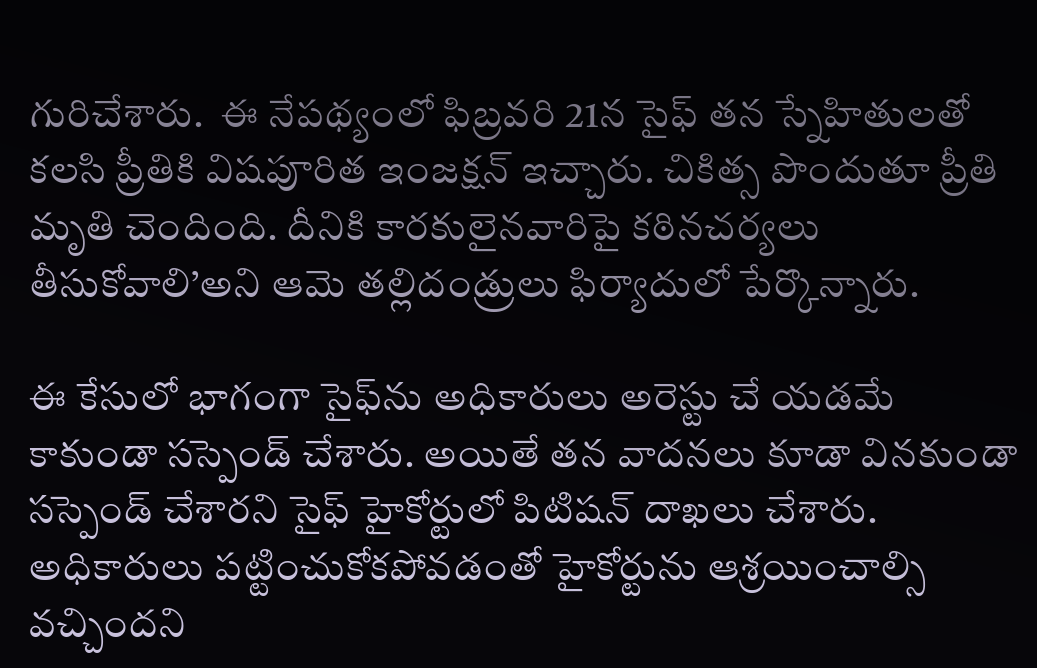గురిచేశారు.  ఈ నేపథ్యంలో ఫిబ్రవరి 21న సైఫ్‌ తన స్నేహితులతో కలసి ప్రీతికి విషపూరిత ఇంజక్షన్‌ ఇచ్చారు. చికిత్స పొందుతూ ప్రీతి మృతి చెందింది. దీనికి కారకులైనవారిపై కఠినచర్యలు తీసుకోవాలి’అని ఆమె తల్లిదండ్రులు ఫిర్యాదులో పేర్కొన్నారు.

ఈ కేసులో భాగంగా సైఫ్‌ను అధికారులు అరెస్టు చే యడమే కాకుండా సస్పెండ్‌ చేశారు. అయితే తన వాదనలు కూడా వినకుండా సస్పెండ్‌ చేశారని సైఫ్‌ హైకోర్టులో పిటిషన్‌ దాఖలు చేశారు.  అధికారులు పట్టించుకోకపోవడంతో హైకోర్టును ఆశ్రయించాల్సి వచ్చిందని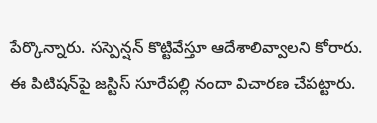పేర్కొన్నారు. సస్పెన్షన్‌ కొట్టివేస్తూ ఆదేశాలివ్వాలని కోరారు. ఈ పిటిషన్‌పై జస్టిస్‌ సూరేపల్లి నందా విచారణ చేపట్టారు.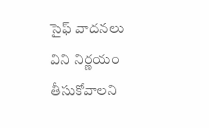సైఫ్‌ వాదనలు విని నిర్ణయం తీసుకోవాలని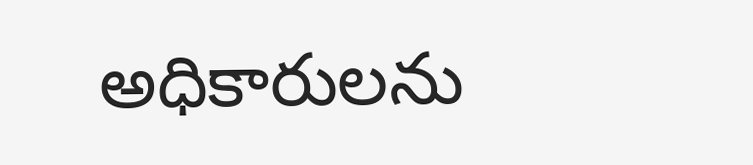అధికారులను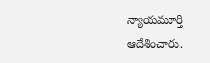న్యాయమూర్తి ఆదేశించారు.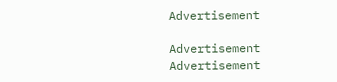Advertisement

Advertisement
Advertisement